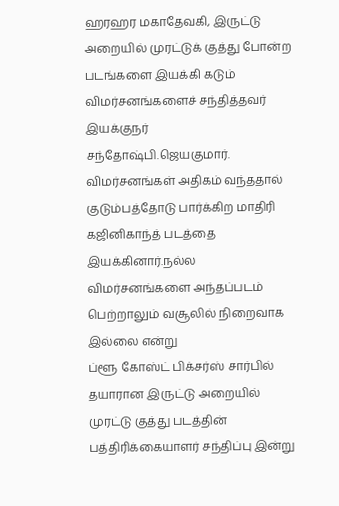ஹரஹர மகாதேவகி, இருட்டு அறையில் முரட்டுக் குத்து போன்ற படங்களை இயக்கி கடும் விமர்சனங்களைச் சந்தித்தவர் இயக்குநர் சந்தோஷ்பி.ஜெயகுமார். விமர்சனங்கள் அதிகம் வந்ததால் குடும்பத்தோடு பார்க்கிற மாதிரி கஜினிகாந்த் படத்தை இயக்கினார்.நல்ல விமர்சனங்களை அந்தப்படம் பெற்றாலும் வசூலில் நிறைவாக இல்லை என்று
ப்ளூ கோஸ்ட் பிக்சர்ஸ் சார்பில் தயாரான இருட்டு அறையில் முரட்டு குத்து படத்தின் பத்திரிக்கையாளர் சந்திப்பு இன்று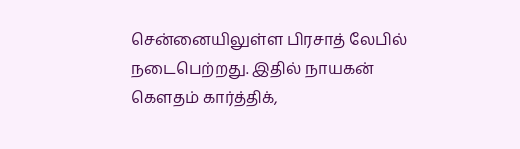சென்னையிலுள்ள பிரசாத் லேபில் நடைபெற்றது. இதில் நாயகன் கௌதம் கார்த்திக்,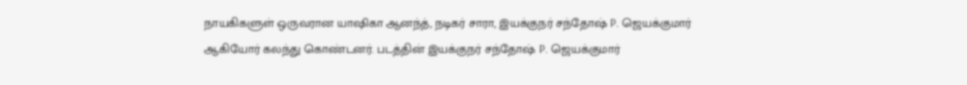நாயகிகளுள் ஒருவரான யாஷிகா ஆனந்த், நடிகர் சாரா, இயக்குநர் சந்தோஷ் P. ஜெயக்குமார் ஆகியோர் கலந்து கொண்டனர். படத்தின் இயக்குநர் சந்தோஷ் P. ஜெயக்குமார்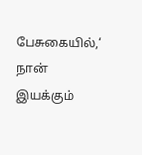பேசுகையில்,‘ நான் இயக்கும்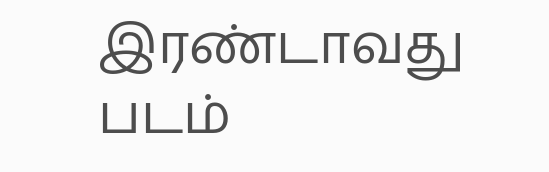இரண்டாவது படம்